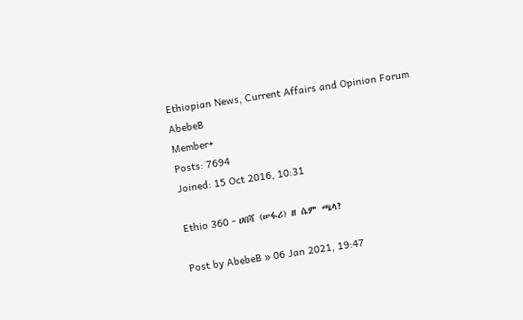Ethiopian News, Current Affairs and Opinion Forum
AbebeB
Member+
Posts: 7694
Joined: 15 Oct 2016, 10:31

Ethio 360 - ሀበሻ (ሠፋሪ) ዘ ሴም ጫላ?

Post by AbebeB » 06 Jan 2021, 19:47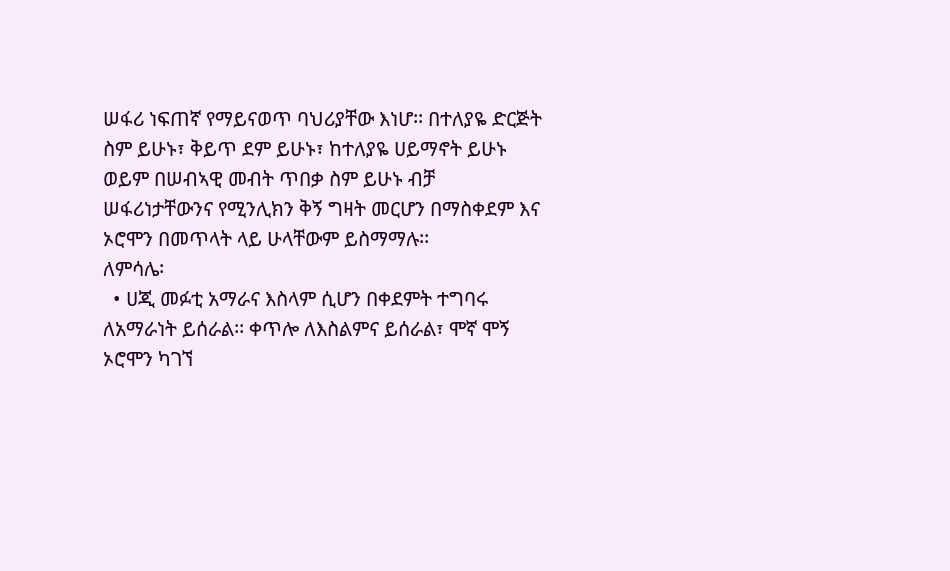ሠፋሪ ነፍጠኛ የማይናወጥ ባህሪያቸው እነሆ፡፡ በተለያዬ ድርጅት ስም ይሁኑ፣ ቅይጥ ደም ይሁኑ፣ ከተለያዬ ሀይማኖት ይሁኑ ወይም በሠብኣዊ መብት ጥበቃ ስም ይሁኑ ብቻ ሠፋሪነታቸውንና የሚንሊክን ቅኝ ግዛት መርሆን በማስቀደም እና ኦሮሞን በመጥላት ላይ ሁላቸውም ይስማማሉ፡፡
ለምሳሌ፡
  • ሀጂ መፉቲ አማራና እስላም ሲሆን በቀደምት ተግባሩ ለአማራነት ይሰራል፡፡ ቀጥሎ ለእስልምና ይሰራል፣ ሞኛ ሞኝ ኦሮሞን ካገኘ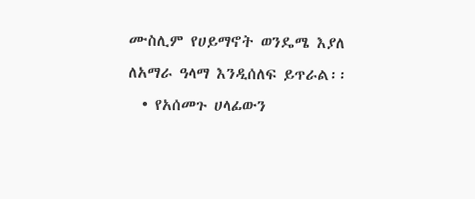ሙስሊም የሀይማኖት ወንዴሜ እያለ ለአማራ ዓላማ እንዲሰለፍ ይጥራል፡፡
  • የአሰመጉ ሀላፊውን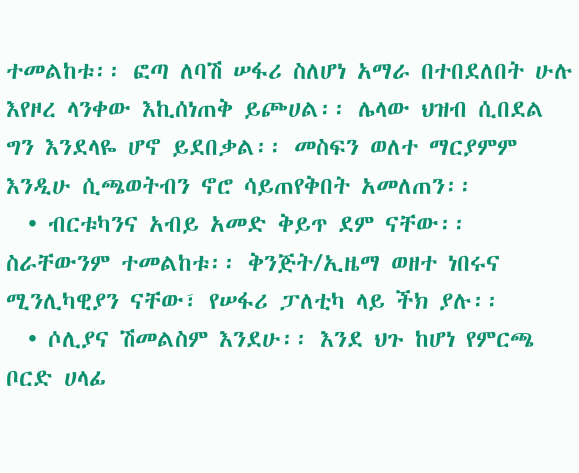ተመልከቱ፡፡ ፎጣ ለባሽ ሠፋሪ ስለሆነ አማራ በተበደለበት ሁሉ እየዞረ ላንቀው እኪሰነጠቅ ይጮሀል፡፡ ሌላው ህዝብ ሲበደል ግን እንደላዬ ሆኖ ይደበቃል፡፡ መስፍን ወለተ ማርያምም እንዲሁ ሲጫወትብን ኖሮ ሳይጠየቅበት አመለጠን፡፡
  • ብርቱካንና አብይ አመድ ቅይጥ ደም ናቸው፡፡ ስራቸውንም ተመልከቱ፡፡ ቅንጅት/ኢዜማ ወዘተ ነበሩና ሚንሊካዊያን ናቸው፣ የሠፋሪ ፓለቲካ ላይ ችክ ያሉ፡፡
  • ሶሊያና ሽመልስም እንደሁ፡፡ እንደ ህጉ ከሆነ የምርጫ ቦርድ ሀላፊ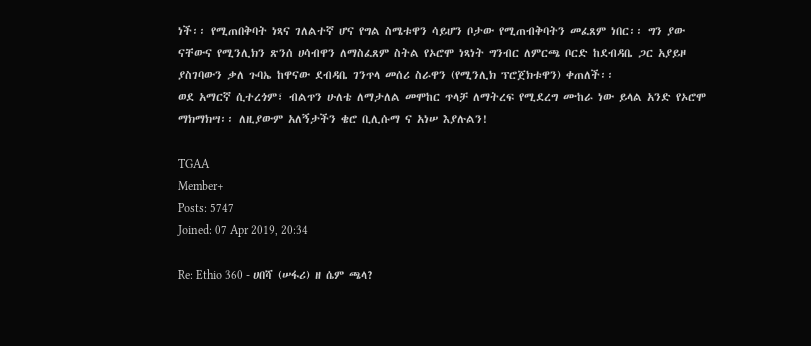ነች፡፡ የሚጠበቅባት ነጻና ገለልተኛ ሆና የግል ስሜቱዋን ሳይሆን ቦታው የሚጠብቅባትን መፈጸም ነበር፡፡ ግን ያው ናቸውና የሚንሊክን ጽንሰ ሀሳብዋን ለማስፈጸም ስትል የኦሮሞ ነጻነት ግንብር ለምርጫ ቦርድ ከደብዳቤ ጋር አያይዞ ያስገባውን ቃለ ጉባኤ ከዋናው ደብዳቤ ገንጥላ መሰሪ ስራዋን (የሚንሊክ ፕሮጀክቱዋን) ቀጠለች፡፡
ወደ አማርኛ ሲተረጎም፣ ብልጥን ሁለቴ ለማታለል መሞከር ጥላቻ ለማትረፍ የሚደረግ ሙከራ ነው ይላል አንድ የኦሮሞ ማክማክሣ፡፡ ለዚያውም አለኝታችን ቄሮ ቢሊሱማ ና አነሠ እያሉልን!

TGAA
Member+
Posts: 5747
Joined: 07 Apr 2019, 20:34

Re: Ethio 360 - ሀበሻ (ሠፋሪ) ዘ ሴም ጫላ?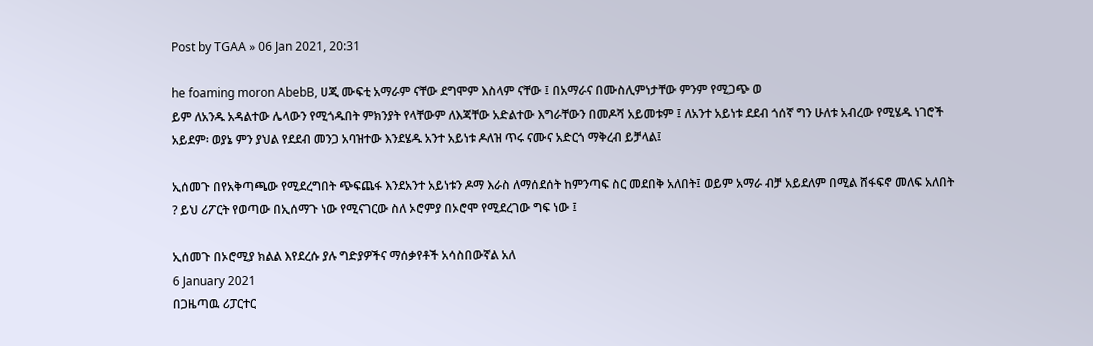Post by TGAA » 06 Jan 2021, 20:31

he foaming moron AbebB, ሀጂ ሙፍቲ አማራም ናቸው ደግሞም እስላም ናቸው ፤ በአማራና በሙስሊምነታቸው ምንም የሚጋጭ ወ
ይም ለአንዱ አዳልተው ሌላውን የሚጎዱበት ምክንያት የላቸውም ለእጃቸው አድልተው እግራቸውን በመዶሻ አይመቱም ፤ ለአንተ አይነቱ ደደብ ጎሰኛ ግን ሁለቱ አብረው የሚሄዱ ነገሮች አይደም፡ ወያኔ ምን ያህል የደደብ መንጋ አባዝተው እንደሄዱ አንተ አይነቱ ዶለዝ ጥሩ ናሙና አድርጎ ማቅረብ ይቻላል፤

ኢሰመጉ በየአቅጣጫው የሚደረግበት ጭፍጨፋ እንደአንተ አይነቱን ዶማ እራስ ለማሰደሰት ከምንጣፍ ስር መደበቅ አለበት፤ ወይም አማራ ብቻ አይደለም በሚል ሸፋፍኖ መለፍ አለበት ? ይህ ሪፖርት የወጣው በኢሰማጉ ነው የሚናገርው ስለ ኦሮምያ በኦሮሞ የሚደረገው ግፍ ነው ፤

ኢሰመጉ በኦሮሚያ ክልል እየደረሱ ያሉ ግድያዎችና ማሰቃየቶች አሳስበውኛል አለ
6 January 2021
በጋዜጣዉ ሪፓርተር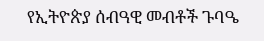የኢትዮጵያ ሰብዓዊ መብቶች ጉባዔ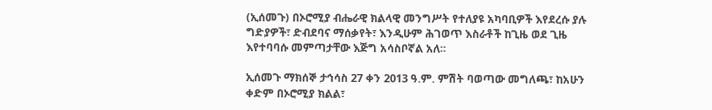(ኢሰመጉ) በኦሮሚያ ብሔራዊ ክልላዊ መንግሥት የተለያዩ አካባቢዎች እየደረሱ ያሉ ግድያዎች፣ ድብደባና ማሰቃየት፣ እንዲሁም ሕገወጥ እስራቶች ከጊዜ ወደ ጊዜ እየተባባሱ መምጣታቸው እጅግ አሳስቦኛል አለ፡፡

ኢሰመጉ ማክሰኞ ታኅሳስ 27 ቀን 2013 ዓ.ም. ምሽት ባወጣው መግለጫ፣ ከአሁን ቀድም በኦሮሚያ ክልል፣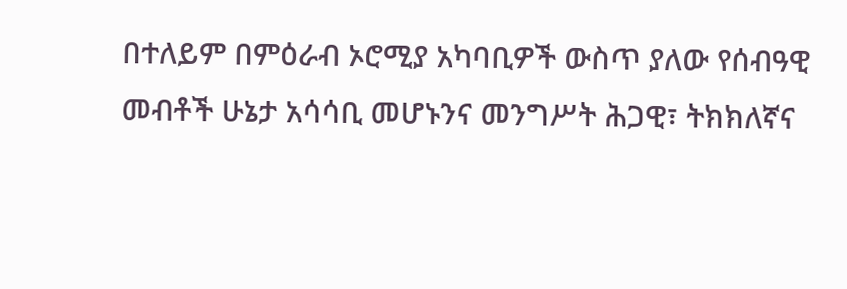በተለይም በምዕራብ ኦሮሚያ አካባቢዎች ውስጥ ያለው የሰብዓዊ መብቶች ሁኔታ አሳሳቢ መሆኑንና መንግሥት ሕጋዊ፣ ትክክለኛና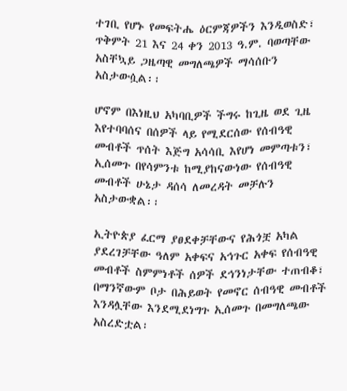ተገቢ የሆኑ የመፍትሔ ዕርምጃዎችን እንዲወስድ፣ ጥቅምት 21 እና 24 ቀን 2013 ዓ.ም. ባወጣቸው አስቸኳይ ጋዜጣዊ መግለጫዎች ማሳሰቡን አስታውሷል፡፡

ሆኖም በእነዚህ አካባቢዎች ችግሩ ከጊዜ ወደ ጊዜ እየተባባሰና በሰዎች ላይ የሚደርሰው የሰብዓዊ መብቶች ጥሰት እጅግ አሳሳቢ እየሆነ መምጣቱን፣ ኢሰመጉ በየሳምንቱ ከሚያከናውነው የሰብዓዊ መብቶች ሁኔታ ዳሰሳ ለመረዳት መቻሉን አስታውቋል፡፡

ኢትዮጵያ ፈርማ ያፀደቀቻቸውና የሕጎቿ አካል ያደረገቻቸው ዓለም አቀፍና አኅጉር አቀፍ የሰብዓዊ መብቶች ስምምነቶች ሰዎች ደኅንነታቸው ተጠብቆ፣ በማንኛውም ቦታ በሕይወት የመኖር ሰብዓዊ መብቶች እንዳሏቸው እንደሚደነግጉ ኢሰመጉ በመግለጫው አስረድቷል፡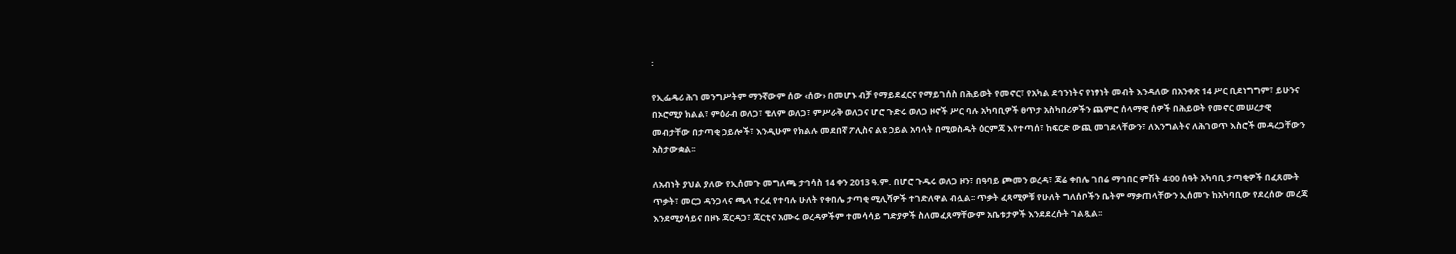፡

የኢፌዴሪ ሕገ መንግሥትም ማንኛውም ሰው ‹ሰው› በመሆኑ ብቻ የማይደፈርና የማይገሰስ በሕይወት የመኖር፣ የአካል ደኅንነትና የነፃነት መብት እንዳለው በአንቀጽ 14 ሥር ቢደነግግም፣ ይሁንና በኦሮሚያ ክልል፣ ምዕራብ ወለጋ፣ ቄለም ወለጋ፣ ምሥራቅ ወለጋና ሆሮ ጉድሩ ወለጋ ዞኖች ሥር ባሉ አካባቢዎች ፀጥታ አስካበሪዎችን ጨምሮ ሰላማዊ ሰዎች በሕይወት የመኖር መሠረታዊ መብታቸው በታጣቂ ኃይሎች፣ እንዲሁም የክልሉ መደበኛ ፖሊስና ልዩ ኃይል አባላት በሚወስዱት ዕርምጃ እየተጣሰ፣ ከፍርድ ውጪ መገደላቸውን፣ ለእንግልትና ለሕገወጥ እስሮች መዳረጋቸውን አስታውቋል፡፡

ለአብነት ያህል ያለው የኢሰመጉ መግለጫ ታኅሳስ 14 ቀን 2013 ዓ.ም. በሆሮ ጉዱሩ ወለጋ ዞን፣ በዓባይ ጮመን ወረዳ፣ ጃሬ ቀበሌ ገበሬ ማኅበር ምሽት 4፡00 ሰዓት አካባቢ ታጣቂዎች በፈጸሙት ጥቃት፣ መርጋ ዳንጋላና ጫላ ተረፈ የተባሉ ሁለት የቀበሌ ታጣቂ ሚሊሻዎች ተገድለዋል ብሏል፡፡ ጥቃት ፈጻሚዎቹ የሁለት ግለሰቦችን ቤትም ማቃጠላቸውን ኢሰመጉ ከአካባቢው የደረሰው መረጃ እንደሚያሳይና በዞኑ ጃርዳጋ፣ ጃርቲና አሙሩ ወረዳዎችም ተመሳሳይ ግድያዎች ስለመፈጸማቸውም አቤቱታዎች እንደደረሱት ገልጿል፡፡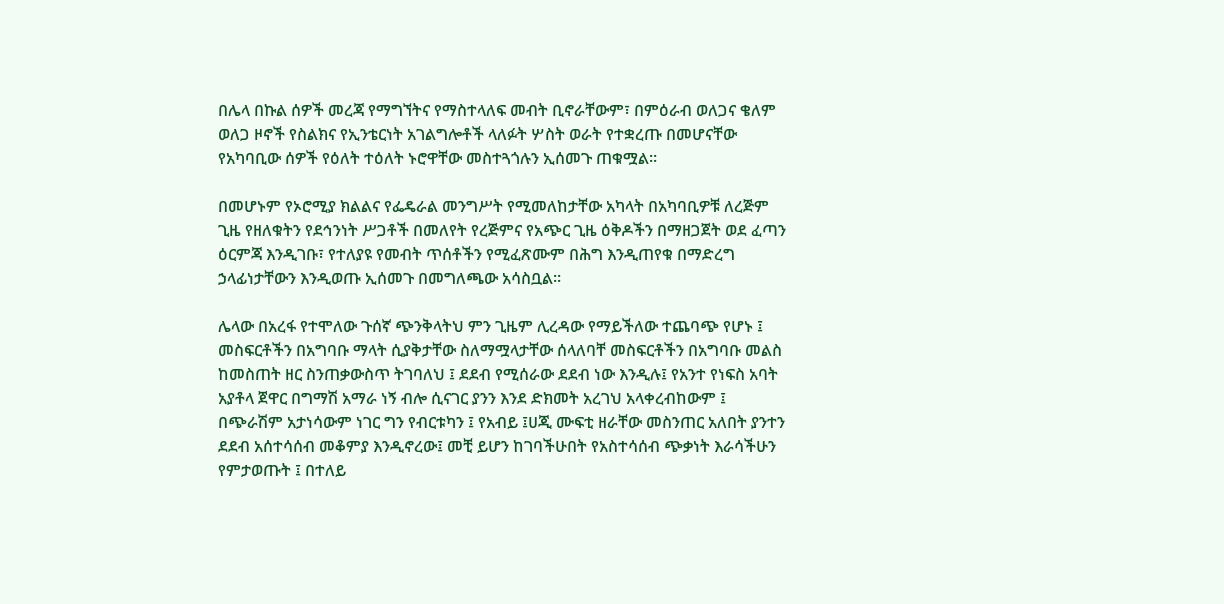በሌላ በኩል ሰዎች መረጃ የማግኘትና የማስተላለፍ መብት ቢኖራቸውም፣ በምዕራብ ወለጋና ቄለም ወለጋ ዞኖች የስልክና የኢንቴርነት አገልግሎቶች ላለፉት ሦስት ወራት የተቋረጡ በመሆናቸው የአካባቢው ሰዎች የዕለት ተዕለት ኑሮዋቸው መስተጓጎሉን ኢሰመጉ ጠቁሟል፡፡

በመሆኑም የኦሮሚያ ክልልና የፌዴራል መንግሥት የሚመለከታቸው አካላት በአካባቢዎቹ ለረጅም ጊዜ የዘለቁትን የደኅንነት ሥጋቶች በመለየት የረጅምና የአጭር ጊዜ ዕቅዶችን በማዘጋጀት ወደ ፈጣን ዕርምጃ እንዲገቡ፣ የተለያዩ የመብት ጥሰቶችን የሚፈጽሙም በሕግ እንዲጠየቁ በማድረግ ኃላፊነታቸውን እንዲወጡ ኢሰመጉ በመግለጫው አሳስቧል፡፡

ሌላው በአረፋ የተሞለው ጉሰኛ ጭንቅላትህ ምን ጊዜም ሊረዳው የማይችለው ተጨባጭ የሆኑ ፤ መስፍርቶችን በአግባቡ ማላት ሲያቅታቸው ስለማሟላታቸው ሰላለባቸ መስፍርቶችን በአግባቡ መልስ ከመስጠት ዘር ስንጠቃውስጥ ትገባለህ ፤ ደደብ የሚሰራው ደደብ ነው እንዲሉ፤ የአንተ የነፍስ አባት አያቶላ ጀዋር በግማሽ አማራ ነኝ ብሎ ሲናገር ያንን እንደ ድክመት አረገህ አላቀረብከውም ፤ በጭራሽም አታነሳውም ነገር ግን የብርቱካን ፤ የአብይ ፤ሀጂ ሙፍቲ ዘራቸው መስንጠር አለበት ያንተን ደደብ አሰተሳሰብ መቆምያ እንዲኖረው፤ መቺ ይሆን ከገባችሁበት የአስተሳሰብ ጭቃነት እራሳችሁን የምታወጡት ፤ በተለይ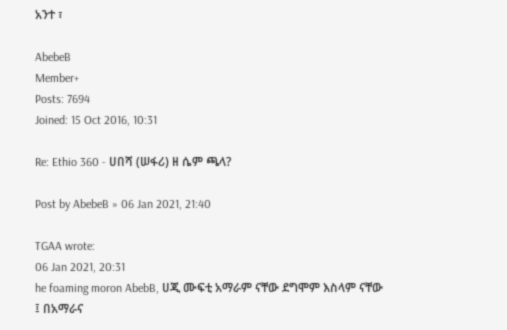አንተ ፣

AbebeB
Member+
Posts: 7694
Joined: 15 Oct 2016, 10:31

Re: Ethio 360 - ሀበሻ (ሠፋሪ) ዘ ሴም ጫላ?

Post by AbebeB » 06 Jan 2021, 21:40

TGAA wrote:
06 Jan 2021, 20:31
he foaming moron AbebB, ሀጂ ሙፍቲ አማራም ናቸው ደግሞም እስላም ናቸው ፤ በአማራና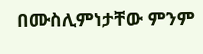በሙስሊምነታቸው ምንም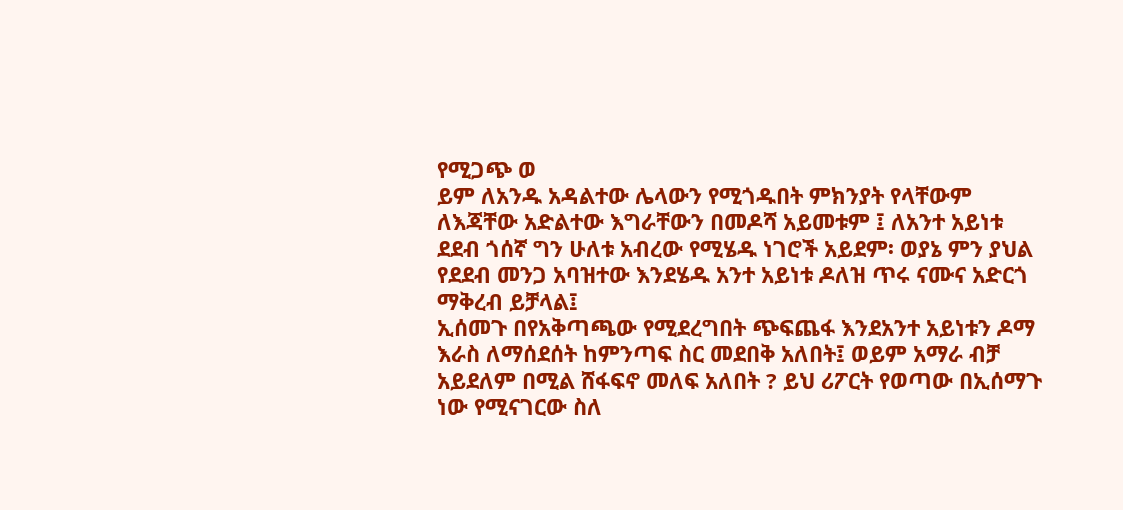የሚጋጭ ወ
ይም ለአንዱ አዳልተው ሌላውን የሚጎዱበት ምክንያት የላቸውም ለእጃቸው አድልተው እግራቸውን በመዶሻ አይመቱም ፤ ለአንተ አይነቱ ደደብ ጎሰኛ ግን ሁለቱ አብረው የሚሄዱ ነገሮች አይደም፡ ወያኔ ምን ያህል የደደብ መንጋ አባዝተው እንደሄዱ አንተ አይነቱ ዶለዝ ጥሩ ናሙና አድርጎ ማቅረብ ይቻላል፤
ኢሰመጉ በየአቅጣጫው የሚደረግበት ጭፍጨፋ እንደአንተ አይነቱን ዶማ እራስ ለማሰደሰት ከምንጣፍ ስር መደበቅ አለበት፤ ወይም አማራ ብቻ አይደለም በሚል ሸፋፍኖ መለፍ አለበት ? ይህ ሪፖርት የወጣው በኢሰማጉ ነው የሚናገርው ስለ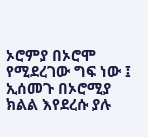ኦሮምያ በኦሮሞ የሚደረገው ግፍ ነው ፤
ኢሰመጉ በኦሮሚያ ክልል እየደረሱ ያሉ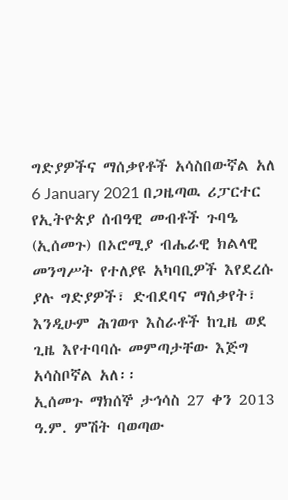ግድያዎችና ማሰቃየቶች አሳስበውኛል አለ 6 January 2021 በጋዜጣዉ ሪፓርተር
የኢትዮጵያ ሰብዓዊ መብቶች ጉባዔ (ኢሰመጉ) በኦሮሚያ ብሔራዊ ክልላዊ መንግሥት የተለያዩ አካባቢዎች እየደረሱ ያሉ ግድያዎች፣ ድብደባና ማሰቃየት፣ እንዲሁም ሕገወጥ እስራቶች ከጊዜ ወደ ጊዜ እየተባባሱ መምጣታቸው እጅግ አሳስቦኛል አለ፡፡
ኢሰመጉ ማክሰኞ ታኅሳስ 27 ቀን 2013 ዓ.ም. ምሽት ባወጣው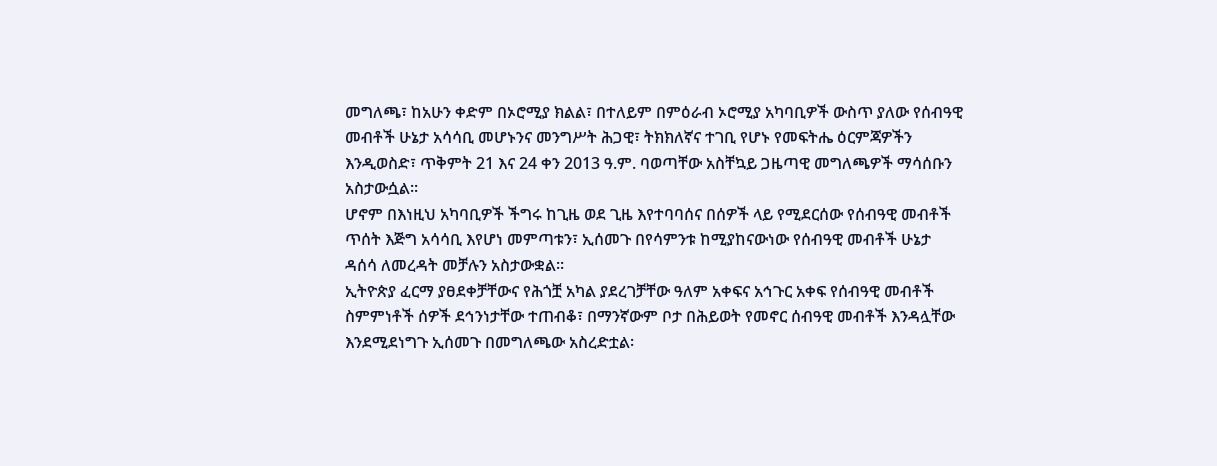መግለጫ፣ ከአሁን ቀድም በኦሮሚያ ክልል፣ በተለይም በምዕራብ ኦሮሚያ አካባቢዎች ውስጥ ያለው የሰብዓዊ መብቶች ሁኔታ አሳሳቢ መሆኑንና መንግሥት ሕጋዊ፣ ትክክለኛና ተገቢ የሆኑ የመፍትሔ ዕርምጃዎችን እንዲወስድ፣ ጥቅምት 21 እና 24 ቀን 2013 ዓ.ም. ባወጣቸው አስቸኳይ ጋዜጣዊ መግለጫዎች ማሳሰቡን አስታውሷል፡፡
ሆኖም በእነዚህ አካባቢዎች ችግሩ ከጊዜ ወደ ጊዜ እየተባባሰና በሰዎች ላይ የሚደርሰው የሰብዓዊ መብቶች ጥሰት እጅግ አሳሳቢ እየሆነ መምጣቱን፣ ኢሰመጉ በየሳምንቱ ከሚያከናውነው የሰብዓዊ መብቶች ሁኔታ ዳሰሳ ለመረዳት መቻሉን አስታውቋል፡፡
ኢትዮጵያ ፈርማ ያፀደቀቻቸውና የሕጎቿ አካል ያደረገቻቸው ዓለም አቀፍና አኅጉር አቀፍ የሰብዓዊ መብቶች ስምምነቶች ሰዎች ደኅንነታቸው ተጠብቆ፣ በማንኛውም ቦታ በሕይወት የመኖር ሰብዓዊ መብቶች እንዳሏቸው እንደሚደነግጉ ኢሰመጉ በመግለጫው አስረድቷል፡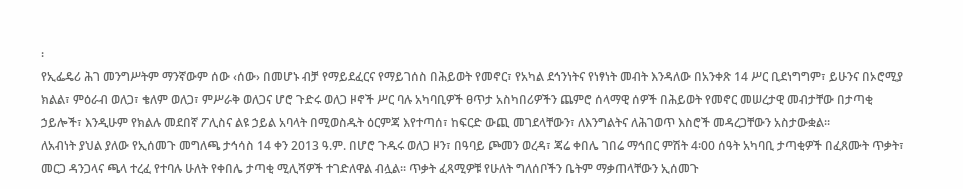፡
የኢፌዴሪ ሕገ መንግሥትም ማንኛውም ሰው ‹ሰው› በመሆኑ ብቻ የማይደፈርና የማይገሰስ በሕይወት የመኖር፣ የአካል ደኅንነትና የነፃነት መብት እንዳለው በአንቀጽ 14 ሥር ቢደነግግም፣ ይሁንና በኦሮሚያ ክልል፣ ምዕራብ ወለጋ፣ ቄለም ወለጋ፣ ምሥራቅ ወለጋና ሆሮ ጉድሩ ወለጋ ዞኖች ሥር ባሉ አካባቢዎች ፀጥታ አስካበሪዎችን ጨምሮ ሰላማዊ ሰዎች በሕይወት የመኖር መሠረታዊ መብታቸው በታጣቂ ኃይሎች፣ እንዲሁም የክልሉ መደበኛ ፖሊስና ልዩ ኃይል አባላት በሚወስዱት ዕርምጃ እየተጣሰ፣ ከፍርድ ውጪ መገደላቸውን፣ ለእንግልትና ለሕገወጥ እስሮች መዳረጋቸውን አስታውቋል፡፡
ለአብነት ያህል ያለው የኢሰመጉ መግለጫ ታኅሳስ 14 ቀን 2013 ዓ.ም. በሆሮ ጉዱሩ ወለጋ ዞን፣ በዓባይ ጮመን ወረዳ፣ ጃሬ ቀበሌ ገበሬ ማኅበር ምሽት 4፡00 ሰዓት አካባቢ ታጣቂዎች በፈጸሙት ጥቃት፣ መርጋ ዳንጋላና ጫላ ተረፈ የተባሉ ሁለት የቀበሌ ታጣቂ ሚሊሻዎች ተገድለዋል ብሏል፡፡ ጥቃት ፈጻሚዎቹ የሁለት ግለሰቦችን ቤትም ማቃጠላቸውን ኢሰመጉ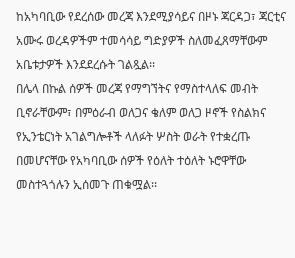ከአካባቢው የደረሰው መረጃ እንደሚያሳይና በዞኑ ጃርዳጋ፣ ጃርቲና አሙሩ ወረዳዎችም ተመሳሳይ ግድያዎች ስለመፈጸማቸውም አቤቱታዎች እንደደረሱት ገልጿል፡፡
በሌላ በኩል ሰዎች መረጃ የማግኘትና የማስተላለፍ መብት ቢኖራቸውም፣ በምዕራብ ወለጋና ቄለም ወለጋ ዞኖች የስልክና የኢንቴርነት አገልግሎቶች ላለፉት ሦስት ወራት የተቋረጡ በመሆናቸው የአካባቢው ሰዎች የዕለት ተዕለት ኑሮዋቸው መስተጓጎሉን ኢሰመጉ ጠቁሟል፡፡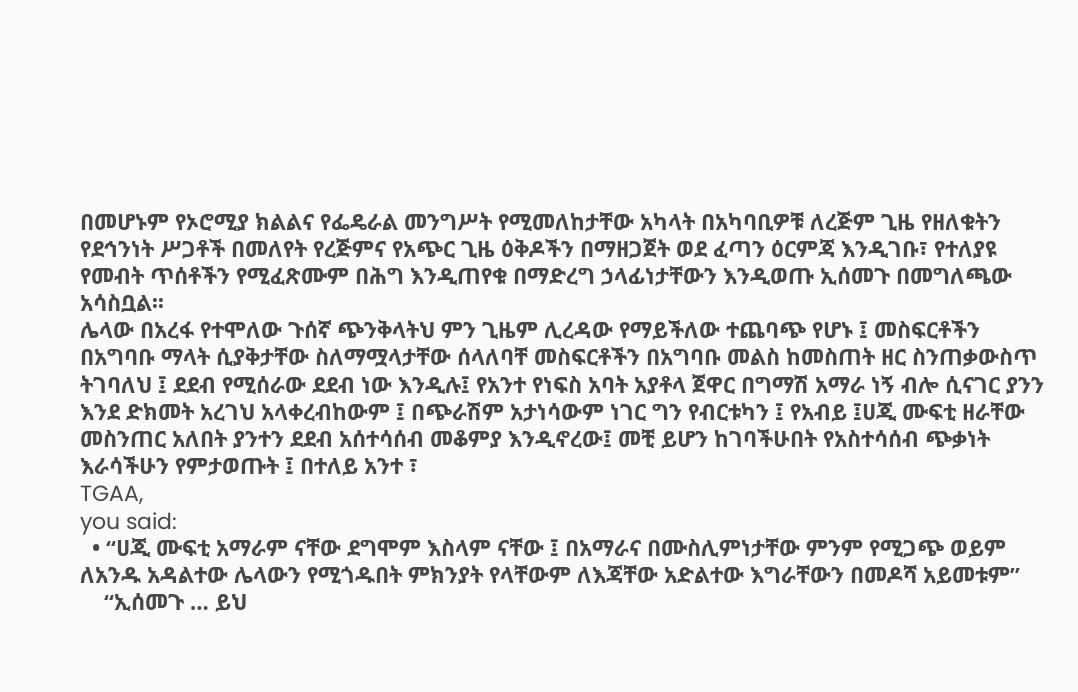በመሆኑም የኦሮሚያ ክልልና የፌዴራል መንግሥት የሚመለከታቸው አካላት በአካባቢዎቹ ለረጅም ጊዜ የዘለቁትን የደኅንነት ሥጋቶች በመለየት የረጅምና የአጭር ጊዜ ዕቅዶችን በማዘጋጀት ወደ ፈጣን ዕርምጃ እንዲገቡ፣ የተለያዩ የመብት ጥሰቶችን የሚፈጽሙም በሕግ እንዲጠየቁ በማድረግ ኃላፊነታቸውን እንዲወጡ ኢሰመጉ በመግለጫው አሳስቧል፡፡
ሌላው በአረፋ የተሞለው ጉሰኛ ጭንቅላትህ ምን ጊዜም ሊረዳው የማይችለው ተጨባጭ የሆኑ ፤ መስፍርቶችን በአግባቡ ማላት ሲያቅታቸው ስለማሟላታቸው ሰላለባቸ መስፍርቶችን በአግባቡ መልስ ከመስጠት ዘር ስንጠቃውስጥ ትገባለህ ፤ ደደብ የሚሰራው ደደብ ነው እንዲሉ፤ የአንተ የነፍስ አባት አያቶላ ጀዋር በግማሽ አማራ ነኝ ብሎ ሲናገር ያንን እንደ ድክመት አረገህ አላቀረብከውም ፤ በጭራሽም አታነሳውም ነገር ግን የብርቱካን ፤ የአብይ ፤ሀጂ ሙፍቲ ዘራቸው መስንጠር አለበት ያንተን ደደብ አሰተሳሰብ መቆምያ እንዲኖረው፤ መቺ ይሆን ከገባችሁበት የአስተሳሰብ ጭቃነት እራሳችሁን የምታወጡት ፤ በተለይ አንተ ፣
TGAA,
you said:
  • “ሀጂ ሙፍቲ አማራም ናቸው ደግሞም እስላም ናቸው ፤ በአማራና በሙስሊምነታቸው ምንም የሚጋጭ ወይም ለአንዱ አዳልተው ሌላውን የሚጎዱበት ምክንያት የላቸውም ለእጃቸው አድልተው እግራቸውን በመዶሻ አይመቱም”
    “ኢሰመጉ … ይህ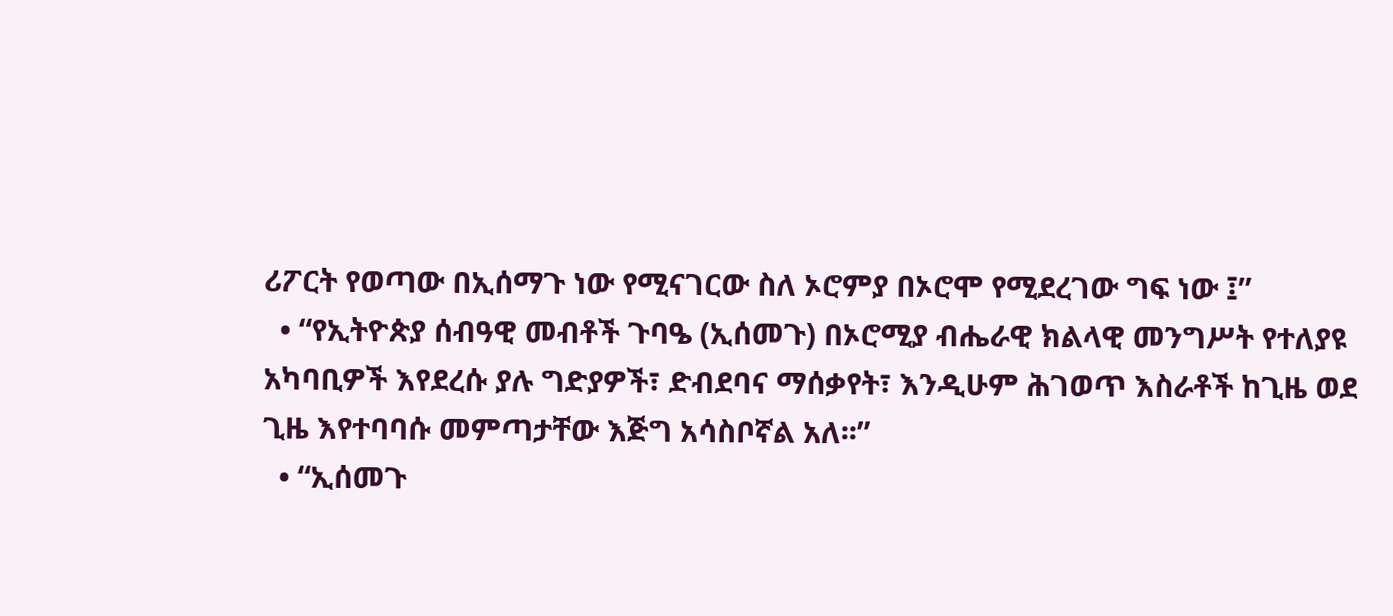ሪፖርት የወጣው በኢሰማጉ ነው የሚናገርው ስለ ኦሮምያ በኦሮሞ የሚደረገው ግፍ ነው ፤”
  • “የኢትዮጵያ ሰብዓዊ መብቶች ጉባዔ (ኢሰመጉ) በኦሮሚያ ብሔራዊ ክልላዊ መንግሥት የተለያዩ አካባቢዎች እየደረሱ ያሉ ግድያዎች፣ ድብደባና ማሰቃየት፣ እንዲሁም ሕገወጥ እስራቶች ከጊዜ ወደ ጊዜ እየተባባሱ መምጣታቸው እጅግ አሳስቦኛል አለ፡፡”
  • “ኢሰመጉ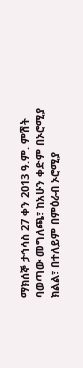ማክሰኞ ታኅሳስ 27 ቀን 2013 ዓ.ም. ምሽት ባወጣው መግለጫ፣ ከአሁን ቀድም በኦሮሚያ ክልል፣ በተለይም በምዕራብ ኦሮሚያ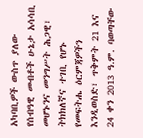አካባቢዎች ውስጥ ያለው የሰብዓዊ መብቶች ሁኔታ አሳሳቢ መሆኑንና መንግሥት ሕጋዊ፣ ትክክለኛና ተገቢ የሆኑ የመፍትሔ ዕርምጃዎችን እንዲወስድ፣ ጥቅምት 21 እና 24 ቀን 2013 ዓ.ም. ባወጣቸው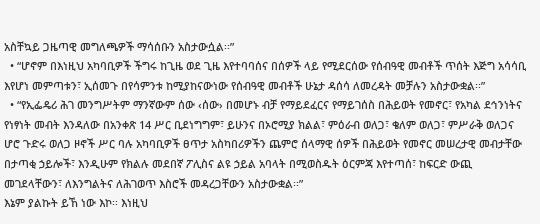አስቸኳይ ጋዜጣዊ መግለጫዎች ማሳሰቡን አስታውሷል፡፡”
  • “ሆኖም በእነዚህ አካባቢዎች ችግሩ ከጊዜ ወደ ጊዜ እየተባባሰና በሰዎች ላይ የሚደርሰው የሰብዓዊ መብቶች ጥሰት እጅግ አሳሳቢ እየሆነ መምጣቱን፣ ኢሰመጉ በየሳምንቱ ከሚያከናውነው የሰብዓዊ መብቶች ሁኔታ ዳሰሳ ለመረዳት መቻሉን አስታውቋል፡፡”
  • “የኢፌዴሪ ሕገ መንግሥትም ማንኛውም ሰው ‹ሰው› በመሆኑ ብቻ የማይደፈርና የማይገሰስ በሕይወት የመኖር፣ የአካል ደኅንነትና የነፃነት መብት እንዳለው በአንቀጽ 14 ሥር ቢደነግግም፣ ይሁንና በኦሮሚያ ክልል፣ ምዕራብ ወለጋ፣ ቄለም ወለጋ፣ ምሥራቅ ወለጋና ሆሮ ጉድሩ ወለጋ ዞኖች ሥር ባሉ አካባቢዎች ፀጥታ አስካበሪዎችን ጨምሮ ሰላማዊ ሰዎች በሕይወት የመኖር መሠረታዊ መብታቸው በታጣቂ ኃይሎች፣ እንዲሁም የክልሉ መደበኛ ፖሊስና ልዩ ኃይል አባላት በሚወስዱት ዕርምጃ እየተጣሰ፣ ከፍርድ ውጪ መገደላቸውን፣ ለእንግልትና ለሕገወጥ እስሮች መዳረጋቸውን አስታውቋል፡፡”
እኔም ያልኩት ይኸ ነው እኮ፡፡ እነዚህ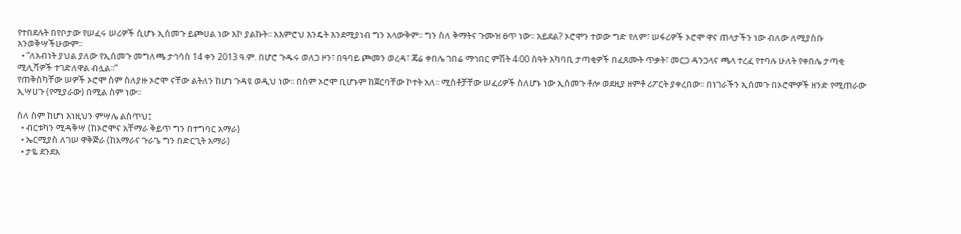የተበደሉት በየቦታው የሠፈሩ ሠሪዎች ሲሆኑ ኢሰመጉ ይጮሀል ነው እኮ ያልኩት፡፡ አእምሮህ እንዴት እንደሚያነብ ግን አላውቅም፡፡ ግን ስለ ቅማትና ጉሙዝ ፀጥ ነው፡፡ አይደል? ኦሮሞን ተወው ግድ የለም፣ ሠፋሪዎች ኦሮሞ ዋና ጠላታችን ነው ብለው ለሚያስቡ አንወቅሣችሁውም፡፡
  • “ለአብነት ያህል ያለው የኢሰመጉ መግለጫ ታኅሳስ 14 ቀን 2013 ዓ.ም. በሆሮ ጉዱሩ ወለጋ ዞን፣ በዓባይ ጮመን ወረዳ፣ ጃሬ ቀበሌ ገበሬ ማኅበር ምሽት 4፡00 ሰዓት አካባቢ ታጣቂዎች በፈጸሙት ጥቃት፣ መርጋ ዳንጋላና ጫላ ተረፈ የተባሉ ሁለት የቀበሌ ታጣቂ ሚሊሻዎች ተገድለዋል ብሏል፡፡”
የጠቅስካቸው ሠዎች ኦሮሞ ስም ስለያዙ ኦሮሞ ናቸው ልትለን ከሆነ ጉዳዩ ወዲህ ነው፡፡ በስም ኦሮሞ ቢሆኑም ከጀርባቸው ኮተት አለ፡፡ ሚስቶቻቸው ሠፈሪዎች ስለሆኑ ነው ኢሰመጉ ቶሎ ወደዚያ ዘምቶ ሪፖርት ያቀረበው፡፡ በነገራችን ኢሰመጉ በኦሮሞዎች ዘንድ የሚጠራው ኢሣሀጉ (የሚያራው) በሚል ስም ነው፡፡

ስለ ስም ከሆነ እነዚህን ምሣሌ ልስጥህ፤
  • ብርቱካን ሚዳቅሣ (ከኦሮሞና አቸማራ ቅይጥ ግን በተግባር አማራ)
  • ኤርሚያስ ለገሠ ዋቅጅራ (ከአማራና ጉራጌ ግን በድርጊት አማራ)
  • ታዬ ደንደአ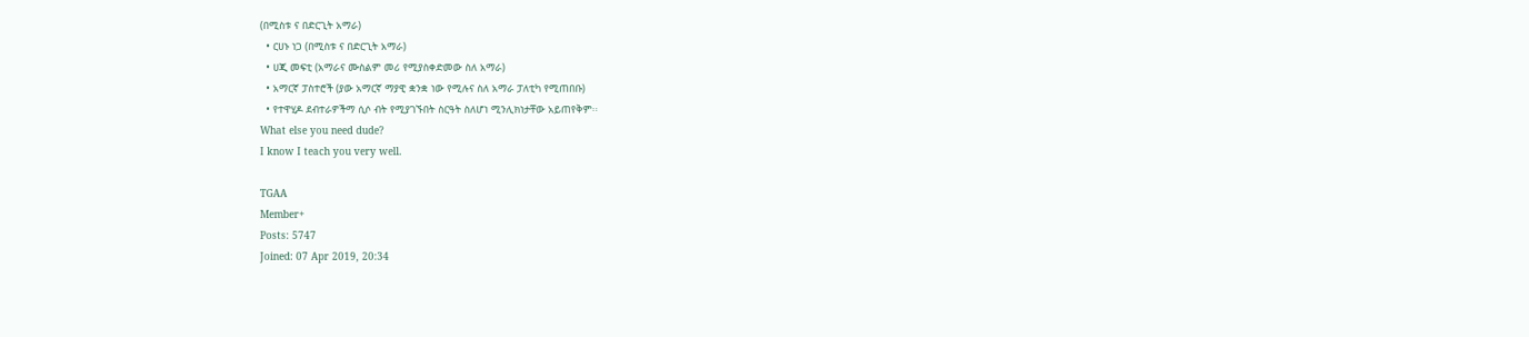(በሚስቱ ና በድርጊት አማራ)
  • ርሀኑ ነጋ (በሚስቱ ና በድርጊት አማራ)
  • ሀጂ መፍቲ (አማራና ሙስልም መሪ የሚያስቀድመው ስለ አማራ)
  • አማርኛ ፓስተሮች (ያው አማርኛ ማያዊ ቋንቋ ነው የሚሉና ስለ አማራ ፓለቲካ የሚጠበቡ)
  • የተዋሂዶ ደብተራዎችማ ሲሶ ብት የሚያገኙበት ስርዓት ስለሆነ ሚንሊክነታቸው አይጠየቅም፡፡
What else you need dude?
I know I teach you very well.

TGAA
Member+
Posts: 5747
Joined: 07 Apr 2019, 20:34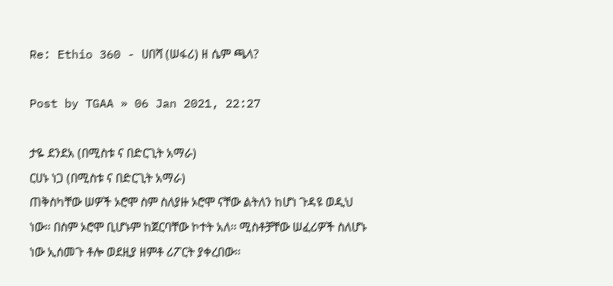Re: Ethio 360 - ሀበሻ (ሠፋሪ) ዘ ሴም ጫላ?

Post by TGAA » 06 Jan 2021, 22:27

ታዬ ደንደአ (በሚስቱ ና በድርጊት አማራ)
ርሀኑ ነጋ (በሚስቱ ና በድርጊት አማራ)
ጠቅስካቸው ሠዎች ኦሮሞ ስም ስለያዙ ኦሮሞ ናቸው ልትለን ከሆነ ጉዳዩ ወዲህ ነው፡፡ በስም ኦሮሞ ቢሆኑም ከጀርባቸው ኮተት አለ፡፡ ሚስቶቻቸው ሠፈሪዎች ስለሆኑ ነው ኢሰመጉ ቶሎ ወደዚያ ዘምቶ ሪፖርት ያቀረበው፡፡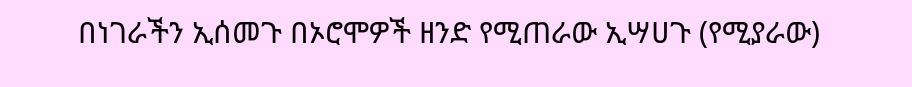በነገራችን ኢሰመጉ በኦሮሞዎች ዘንድ የሚጠራው ኢሣሀጉ (የሚያራው)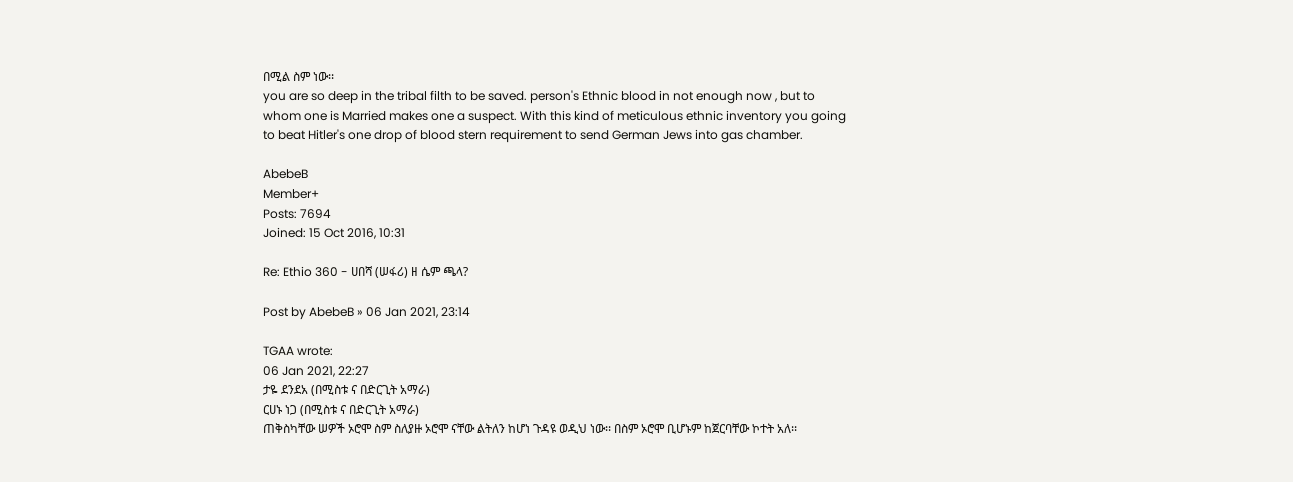በሚል ስም ነው፡፡
you are so deep in the tribal filth to be saved. person's Ethnic blood in not enough now , but to whom one is Married makes one a suspect. With this kind of meticulous ethnic inventory you going to beat Hitler's one drop of blood stern requirement to send German Jews into gas chamber.

AbebeB
Member+
Posts: 7694
Joined: 15 Oct 2016, 10:31

Re: Ethio 360 - ሀበሻ (ሠፋሪ) ዘ ሴም ጫላ?

Post by AbebeB » 06 Jan 2021, 23:14

TGAA wrote:
06 Jan 2021, 22:27
ታዬ ደንደአ (በሚስቱ ና በድርጊት አማራ)
ርሀኑ ነጋ (በሚስቱ ና በድርጊት አማራ)
ጠቅስካቸው ሠዎች ኦሮሞ ስም ስለያዙ ኦሮሞ ናቸው ልትለን ከሆነ ጉዳዩ ወዲህ ነው፡፡ በስም ኦሮሞ ቢሆኑም ከጀርባቸው ኮተት አለ፡፡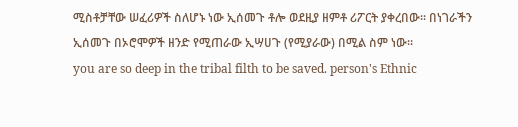ሚስቶቻቸው ሠፈሪዎች ስለሆኑ ነው ኢሰመጉ ቶሎ ወደዚያ ዘምቶ ሪፖርት ያቀረበው፡፡ በነገራችን ኢሰመጉ በኦሮሞዎች ዘንድ የሚጠራው ኢሣሀጉ (የሚያራው) በሚል ስም ነው፡፡
you are so deep in the tribal filth to be saved. person's Ethnic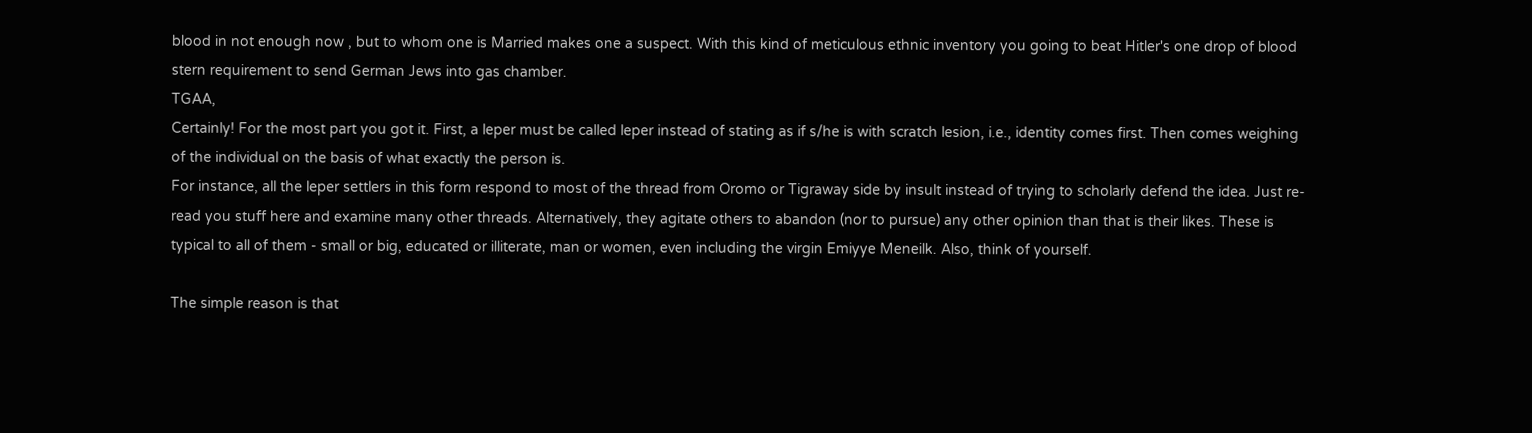blood in not enough now , but to whom one is Married makes one a suspect. With this kind of meticulous ethnic inventory you going to beat Hitler's one drop of blood stern requirement to send German Jews into gas chamber.
TGAA,
Certainly! For the most part you got it. First, a leper must be called leper instead of stating as if s/he is with scratch lesion, i.e., identity comes first. Then comes weighing of the individual on the basis of what exactly the person is.
For instance, all the leper settlers in this form respond to most of the thread from Oromo or Tigraway side by insult instead of trying to scholarly defend the idea. Just re-read you stuff here and examine many other threads. Alternatively, they agitate others to abandon (nor to pursue) any other opinion than that is their likes. These is typical to all of them - small or big, educated or illiterate, man or women, even including the virgin Emiyye Meneilk. Also, think of yourself.

The simple reason is that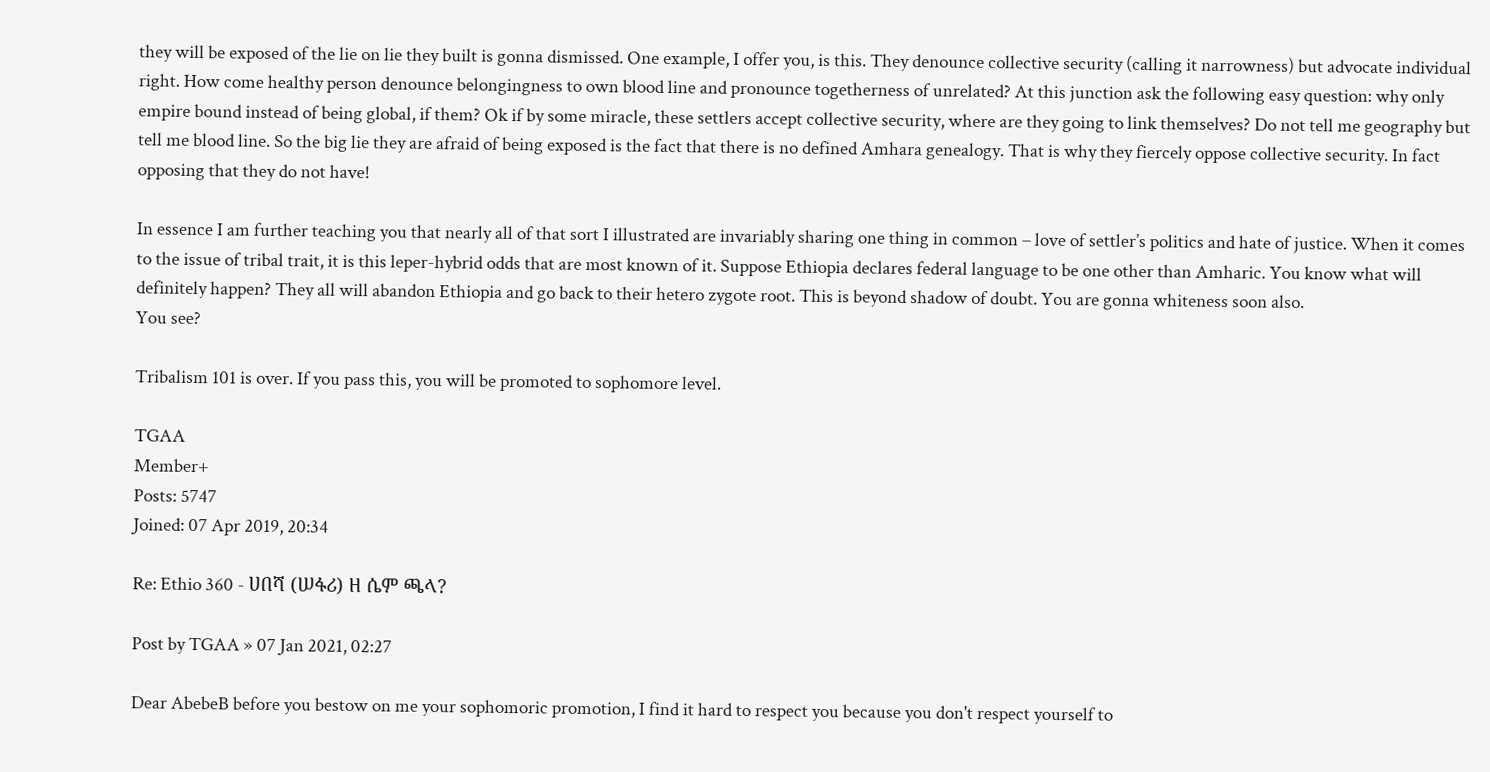they will be exposed of the lie on lie they built is gonna dismissed. One example, I offer you, is this. They denounce collective security (calling it narrowness) but advocate individual right. How come healthy person denounce belongingness to own blood line and pronounce togetherness of unrelated? At this junction ask the following easy question: why only empire bound instead of being global, if them? Ok if by some miracle, these settlers accept collective security, where are they going to link themselves? Do not tell me geography but tell me blood line. So the big lie they are afraid of being exposed is the fact that there is no defined Amhara genealogy. That is why they fiercely oppose collective security. In fact opposing that they do not have!

In essence I am further teaching you that nearly all of that sort I illustrated are invariably sharing one thing in common – love of settler’s politics and hate of justice. When it comes to the issue of tribal trait, it is this leper-hybrid odds that are most known of it. Suppose Ethiopia declares federal language to be one other than Amharic. You know what will definitely happen? They all will abandon Ethiopia and go back to their hetero zygote root. This is beyond shadow of doubt. You are gonna whiteness soon also.
You see?

Tribalism 101 is over. If you pass this, you will be promoted to sophomore level.

TGAA
Member+
Posts: 5747
Joined: 07 Apr 2019, 20:34

Re: Ethio 360 - ሀበሻ (ሠፋሪ) ዘ ሴም ጫላ?

Post by TGAA » 07 Jan 2021, 02:27

Dear AbebeB before you bestow on me your sophomoric promotion, I find it hard to respect you because you don't respect yourself to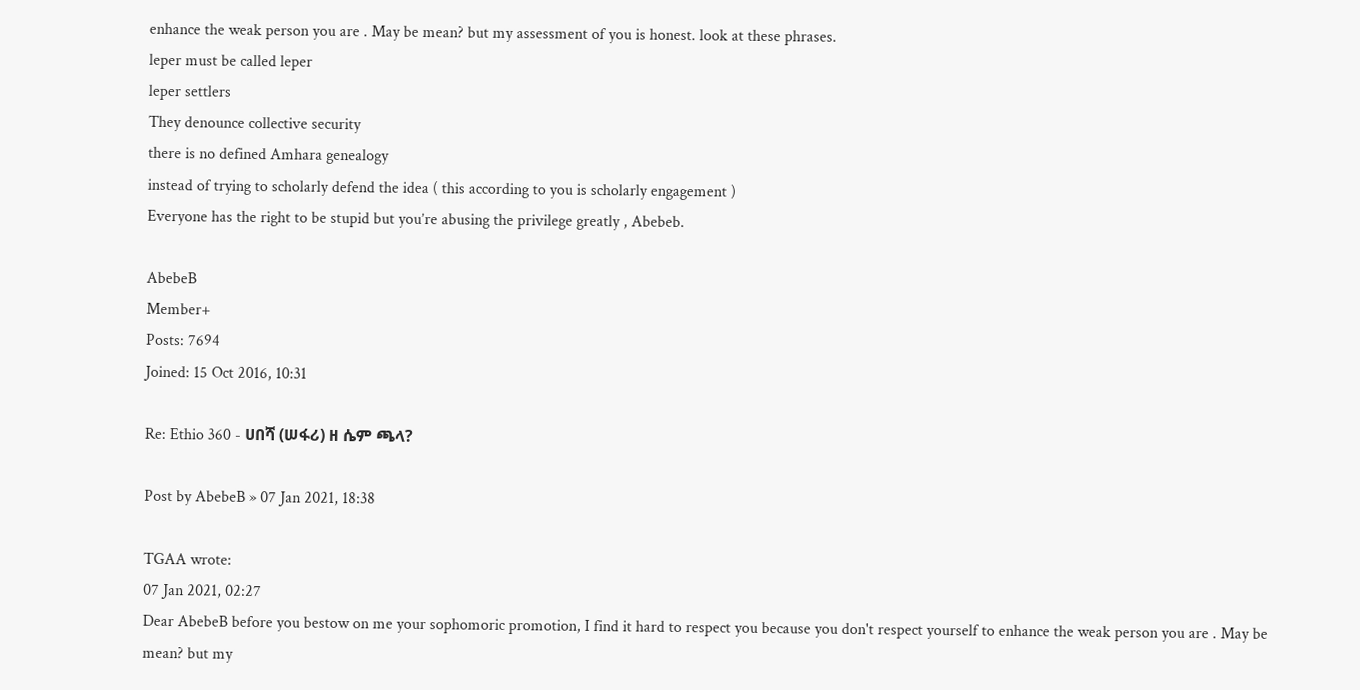enhance the weak person you are . May be mean? but my assessment of you is honest. look at these phrases.
leper must be called leper
leper settlers
They denounce collective security
there is no defined Amhara genealogy
instead of trying to scholarly defend the idea ( this according to you is scholarly engagement )
Everyone has the right to be stupid but you’re abusing the privilege greatly , Abebeb.

AbebeB
Member+
Posts: 7694
Joined: 15 Oct 2016, 10:31

Re: Ethio 360 - ሀበሻ (ሠፋሪ) ዘ ሴም ጫላ?

Post by AbebeB » 07 Jan 2021, 18:38

TGAA wrote:
07 Jan 2021, 02:27
Dear AbebeB before you bestow on me your sophomoric promotion, I find it hard to respect you because you don't respect yourself to enhance the weak person you are . May be mean? but my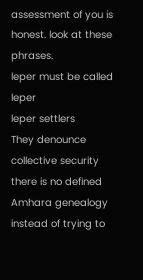assessment of you is honest. look at these phrases.
leper must be called leper
leper settlers
They denounce collective security
there is no defined Amhara genealogy
instead of trying to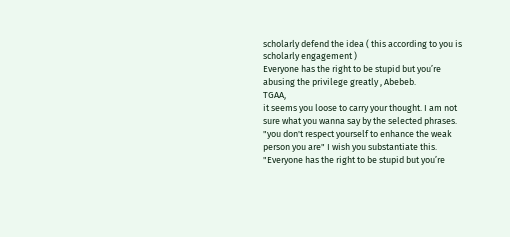scholarly defend the idea ( this according to you is scholarly engagement )
Everyone has the right to be stupid but you’re abusing the privilege greatly , Abebeb.
TGAA,
it seems you loose to carry your thought. I am not sure what you wanna say by the selected phrases.
"you don't respect yourself to enhance the weak person you are" I wish you substantiate this.
"Everyone has the right to be stupid but you’re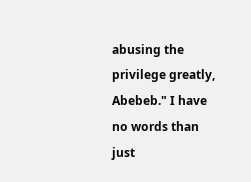abusing the privilege greatly, Abebeb." I have no words than just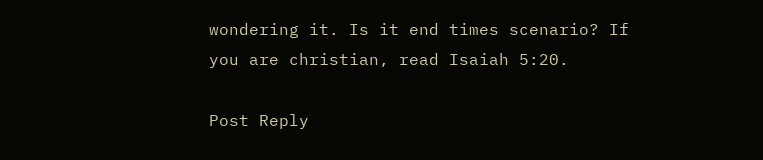wondering it. Is it end times scenario? If you are christian, read Isaiah 5:20.

Post Reply